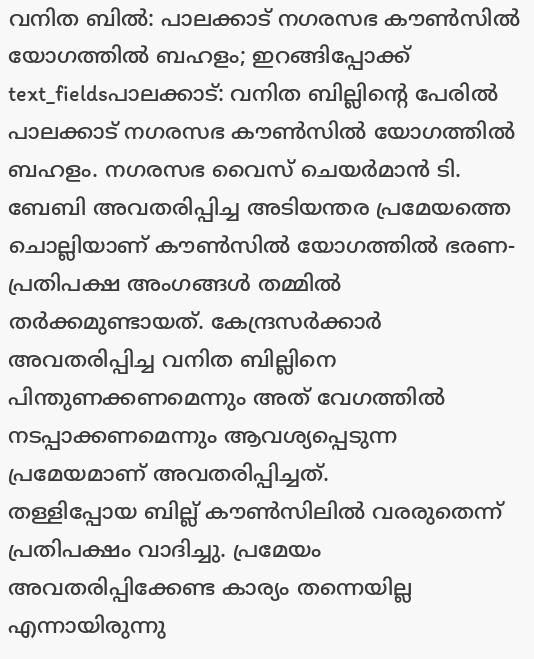വനിത ബിൽ: പാലക്കാട് നഗരസഭ കൗൺസിൽ യോഗത്തിൽ ബഹളം; ഇറങ്ങിപ്പോക്ക്
text_fieldsപാലക്കാട്: വനിത ബില്ലിന്റെ പേരിൽ പാലക്കാട് നഗരസഭ കൗൺസിൽ യോഗത്തിൽ ബഹളം. നഗരസഭ വൈസ് ചെയർമാൻ ടി. ബേബി അവതരിപ്പിച്ച അടിയന്തര പ്രമേയത്തെ ചൊല്ലിയാണ് കൗൺസിൽ യോഗത്തിൽ ഭരണ-പ്രതിപക്ഷ അംഗങ്ങൾ തമ്മിൽ തർക്കമുണ്ടായത്. കേന്ദ്രസർക്കാർ അവതരിപ്പിച്ച വനിത ബില്ലിനെ പിന്തുണക്കണമെന്നും അത് വേഗത്തിൽ നടപ്പാക്കണമെന്നും ആവശ്യപ്പെടുന്ന പ്രമേയമാണ് അവതരിപ്പിച്ചത്.
തള്ളിപ്പോയ ബില്ല് കൗൺസിലിൽ വരരുതെന്ന് പ്രതിപക്ഷം വാദിച്ചു. പ്രമേയം അവതരിപ്പിക്കേണ്ട കാര്യം തന്നെയില്ല എന്നായിരുന്നു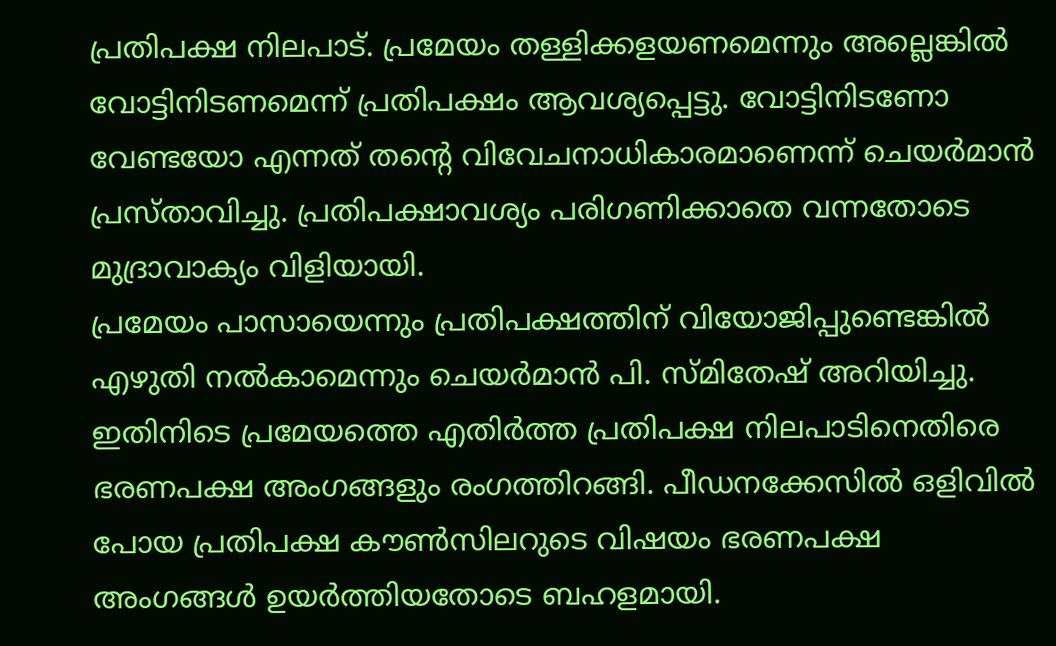പ്രതിപക്ഷ നിലപാട്. പ്രമേയം തള്ളിക്കളയണമെന്നും അല്ലെങ്കിൽ വോട്ടിനിടണമെന്ന് പ്രതിപക്ഷം ആവശ്യപ്പെട്ടു. വോട്ടിനിടണോ വേണ്ടയോ എന്നത് തന്റെ വിവേചനാധികാരമാണെന്ന് ചെയർമാൻ പ്രസ്താവിച്ചു. പ്രതിപക്ഷാവശ്യം പരിഗണിക്കാതെ വന്നതോടെ മുദ്രാവാക്യം വിളിയായി.
പ്രമേയം പാസായെന്നും പ്രതിപക്ഷത്തിന് വിയോജിപ്പുണ്ടെങ്കിൽ എഴുതി നൽകാമെന്നും ചെയർമാൻ പി. സ്മിതേഷ് അറിയിച്ചു. ഇതിനിടെ പ്രമേയത്തെ എതിർത്ത പ്രതിപക്ഷ നിലപാടിനെതിരെ ഭരണപക്ഷ അംഗങ്ങളും രംഗത്തിറങ്ങി. പീഡനക്കേസിൽ ഒളിവിൽ പോയ പ്രതിപക്ഷ കൗൺസിലറുടെ വിഷയം ഭരണപക്ഷ അംഗങ്ങൾ ഉയർത്തിയതോടെ ബഹളമായി.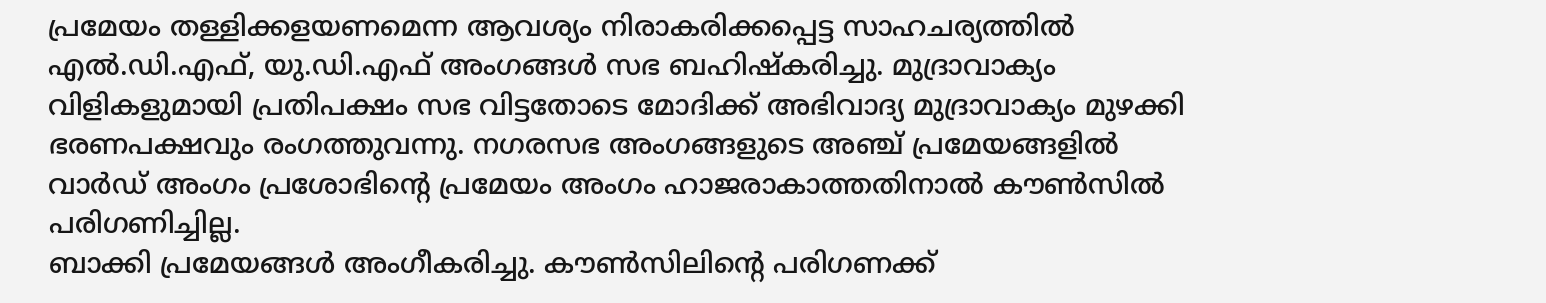പ്രമേയം തള്ളിക്കളയണമെന്ന ആവശ്യം നിരാകരിക്കപ്പെട്ട സാഹചര്യത്തിൽ എൽ.ഡി.എഫ്, യു.ഡി.എഫ് അംഗങ്ങൾ സഭ ബഹിഷ്കരിച്ചു. മുദ്രാവാക്യം വിളികളുമായി പ്രതിപക്ഷം സഭ വിട്ടതോടെ മോദിക്ക് അഭിവാദ്യ മുദ്രാവാക്യം മുഴക്കി ഭരണപക്ഷവും രംഗത്തുവന്നു. നഗരസഭ അംഗങ്ങളുടെ അഞ്ച് പ്രമേയങ്ങളിൽ വാർഡ് അംഗം പ്രശോഭിന്റെ പ്രമേയം അംഗം ഹാജരാകാത്തതിനാൽ കൗൺസിൽ പരിഗണിച്ചില്ല.
ബാക്കി പ്രമേയങ്ങൾ അംഗീകരിച്ചു. കൗൺസിലിന്റെ പരിഗണക്ക്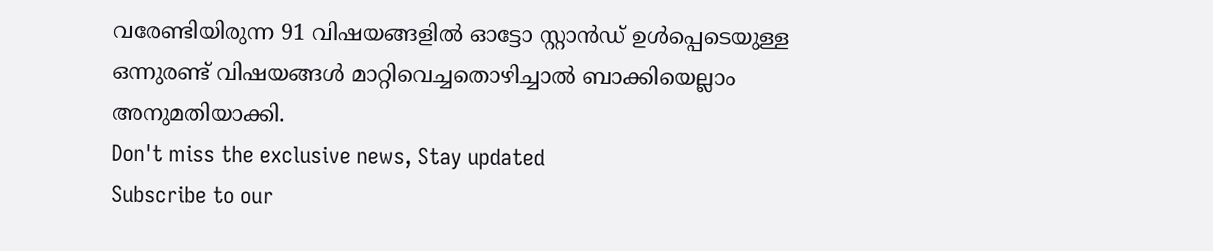വരേണ്ടിയിരുന്ന 91 വിഷയങ്ങളിൽ ഓട്ടോ സ്റ്റാൻഡ് ഉൾപ്പെടെയുള്ള ഒന്നുരണ്ട് വിഷയങ്ങൾ മാറ്റിവെച്ചതൊഴിച്ചാൽ ബാക്കിയെല്ലാം അനുമതിയാക്കി.
Don't miss the exclusive news, Stay updated
Subscribe to our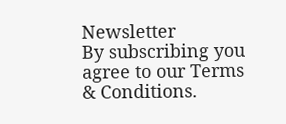Newsletter
By subscribing you agree to our Terms & Conditions.